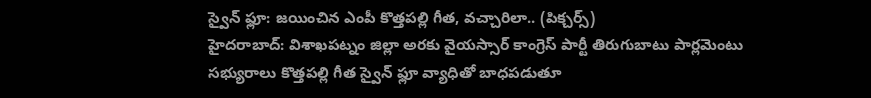స్వైన్ ఫ్లూ: జయించిన ఎంపీ కొత్తపల్లి గీత, వచ్చారిలా.. (పిక్చర్స్)
హైదరాబాద్: విశాఖపట్నం జిల్లా అరకు వైయస్సార్ కాంగ్రెస్ పార్టీ తిరుగుబాటు పార్లమెంటు సభ్యురాలు కొత్తపల్లి గీత స్వైన్ ఫ్లూ వ్యాధితో బాధపడుతూ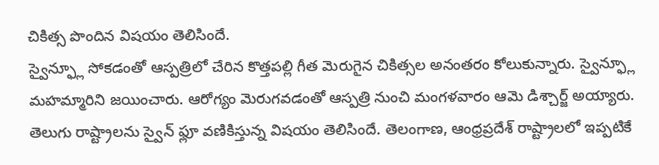చికిత్స పొందిన విషయం తెలిసిందే.
స్వైన్ఫ్లూ సోకడంతో ఆస్పత్రిలో చేరిన కొత్తపల్లి గీత మెరుగైన చికిత్సల అనంతరం కోలుకున్నారు. స్వైన్ఫ్లూ మహమ్మారిని జయించారు. ఆరోగ్యం మెరుగవడంతో ఆస్పత్రి నుంచి మంగళవారం ఆమె డిశ్చార్జ్ అయ్యారు.
తెలుగు రాష్ట్రాలను స్వైన్ ఫ్లూ వణికిస్తున్న విషయం తెలిసిందే. తెలంగాణ, ఆంధ్రప్రదేశ్ రాష్ట్రాలలో ఇప్పటికే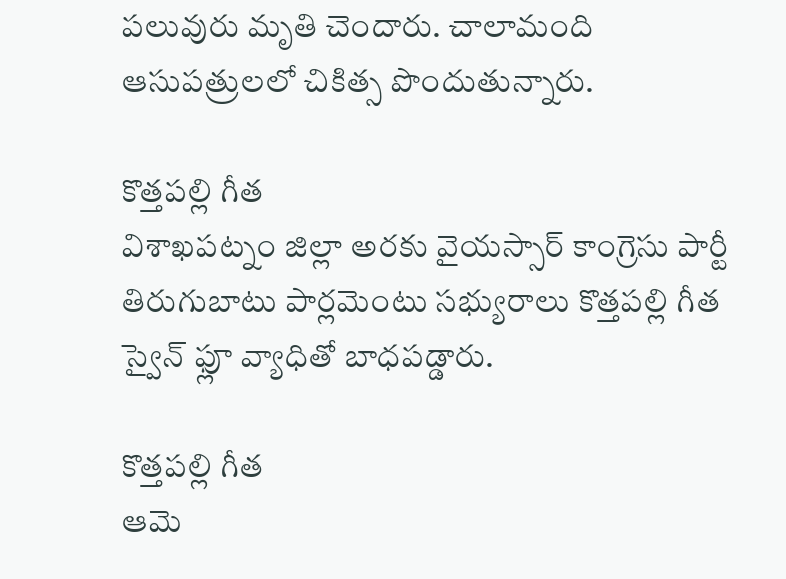పలువురు మృతి చెందారు. చాలామంది ఆసుపత్రులలో చికిత్స పొందుతున్నారు.

కొత్తపల్లి గీత
విశాఖపట్నం జిల్లా అరకు వైయస్సార్ కాంగ్రెసు పార్టీ తిరుగుబాటు పార్లమెంటు సభ్యురాలు కొత్తపల్లి గీత స్వైన్ ఫ్లూ వ్యాధితో బాధపడ్డారు.

కొత్తపల్లి గీత
ఆమె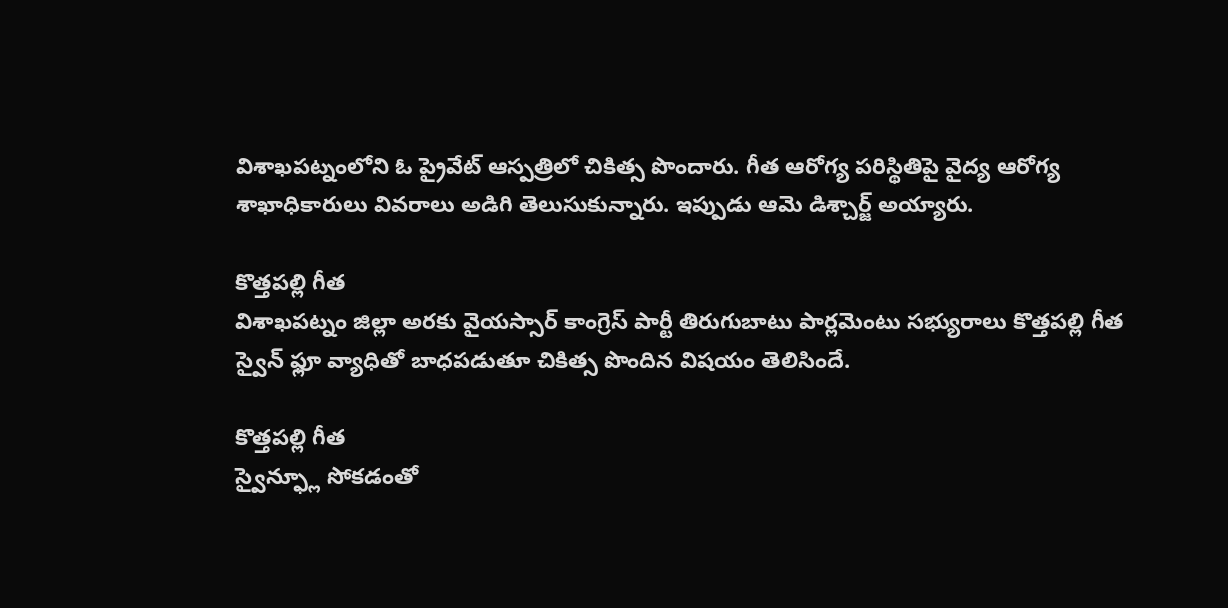విశాఖపట్నంలోని ఓ ప్రైవేట్ ఆస్పత్రిలో చికిత్స పొందారు. గీత ఆరోగ్య పరిస్థితిపై వైద్య ఆరోగ్య శాఖాధికారులు వివరాలు అడిగి తెలుసుకున్నారు. ఇప్పుడు ఆమె డిశ్చార్జ్ అయ్యారు.

కొత్తపల్లి గీత
విశాఖపట్నం జిల్లా అరకు వైయస్సార్ కాంగ్రెస్ పార్టీ తిరుగుబాటు పార్లమెంటు సభ్యురాలు కొత్తపల్లి గీత స్వైన్ ఫ్లూ వ్యాధితో బాధపడుతూ చికిత్స పొందిన విషయం తెలిసిందే.

కొత్తపల్లి గీత
స్వైన్ఫ్లూ సోకడంతో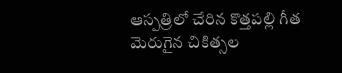ఆస్పత్రిలో చేరిన కొత్తపల్లి గీత మెరుగైన చికిత్సల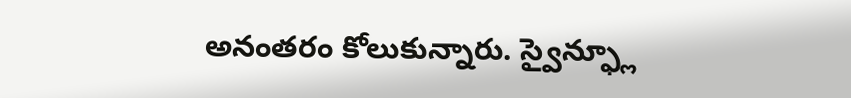అనంతరం కోలుకున్నారు. స్వైన్ఫ్లూ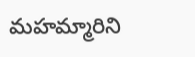మహమ్మారిని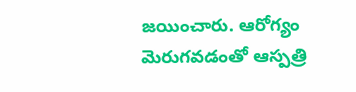జయించారు. ఆరోగ్యం మెరుగవడంతో ఆస్పత్రి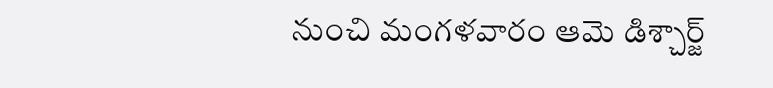నుంచి మంగళవారం ఆమె డిశ్చార్జ్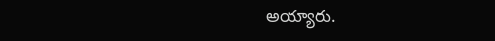అయ్యారు.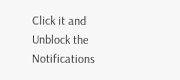Click it and Unblock the Notifications